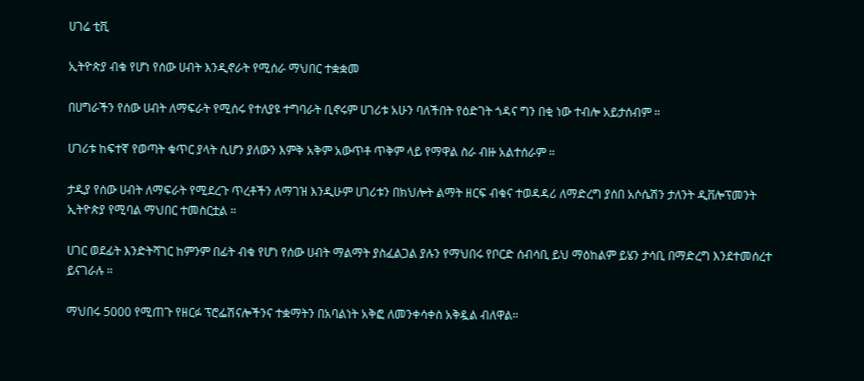ሀገሬ ቲቪ

ኢትዮጵያ ብቁ የሆነ የሰው ሀብት እንዲኖራት የሚሰራ ማህበር ተቋቋመ

በሀግራችን የሰው ሀብት ለማፍራት የሚሰሩ የተለያዩ ተግባራት ቢኖሩም ሀገሪቱ አሁን ባለችበት የዕድገት ጎዳና ግን በቂ ነው ተብሎ አይታሰብም ።

ሀገሪቱ ከፍተኛ የወጣት ቁጥር ያላት ሲሆን ያለውን እምቅ አቅም አውጥቶ ጥቅም ላይ የማዋል ስራ ብዙ አልተሰራም ።

ታዲያ የሰው ሀብት ለማፍራት የሚደረጉ ጥረቶችን ለማገዝ እንዲሁም ሀገሪቱን በክህሎት ልማት ዘርፍ ብቁና ተወዳዳሪ ለማድረግ ያሰበ አሶሴሽን ታለንት ዲቨሎፕመንት ኢትዮጵያ የሚባል ማህበር ተመስርቷል ።

ሀገር ወደፊት እንድትሻገር ከምንም በፊት ብቁ የሆነ የሰው ሀብት ማልማት ያስፈልጋል ያሉን የማህበሩ የቦርድ ሰብሳቢ ይህ ማዕከልም ይሄን ታሳቢ በማድረግ እንደተመሰረተ ይናገራሉ ።

ማህበሩ 5000 የሚጠጉ የዘርፉ ፕሮፌሽናሎችንና ተቋማትን በአባልነት አቅፎ ለመንቀሳቀስ አቅዷል ብለዋል።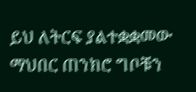ይህ ለትርፍ ያልተቋቋመው ማህበር ጠንክሮ ግቦቹን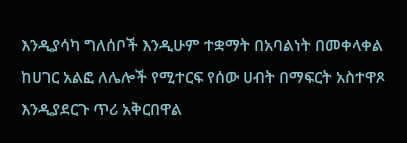እንዲያሳካ ግለሰቦች እንዲሁም ተቋማት በአባልነት በመቀላቀል ከሀገር አልፎ ለሌሎች የሚተርፍ የሰው ሀብት በማፍርት አስተዋጾ እንዲያደርጉ ጥሪ አቅርበዋል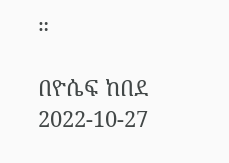።

በዮሴፍ ከበደ
2022-10-27